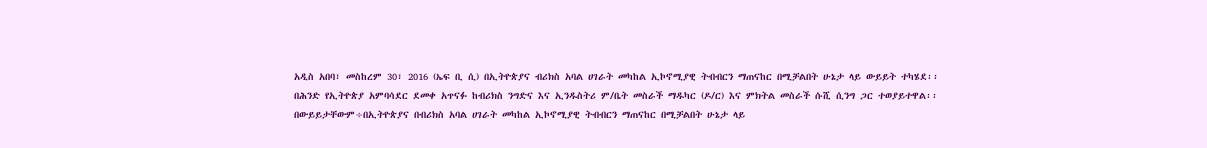አዲስ አበባ፣ መስከረም 30፣ 2016 (ኤፍ ቢ ሲ) በኢትዮጵያና ብሪክስ አባል ሀገራት መካከል ኢኮኖሚያዊ ትብብርን ማጠናከር በሚቻልበት ሁኔታ ላይ ውይይት ተካሄደ፡፡
በሕንድ የኢትዮጵያ አምባሳደር ደመቀ አጥናፉ ከብሪክስ ንግድና እና ኢንዱስትሪ ም/ቤት መስራች ማዱካር (ዶ/ር) እና ምክትል መስራች ሱሺ ሲንግ ጋር ተወያይተዋል፡፡
በውይይታቸውም÷በኢትዮጵያና በብሪክስ አባል ሀገራት መካከል ኢኮኖሚያዊ ትብብርን ማጠናከር በሚቻልበት ሁኔታ ላይ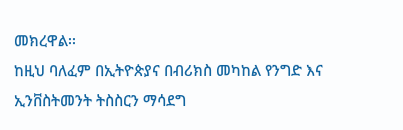መክረዋል፡፡
ከዚህ ባለፈም በኢትዮጵያና በብሪክስ መካከል የንግድ እና ኢንቨስትመንት ትስስርን ማሳደግ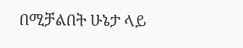በሚቻልበት ሁኔታ ላይ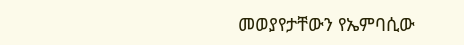መወያየታቸውን የኤምባሲው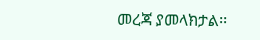መረጃ ያመላክታል፡፡